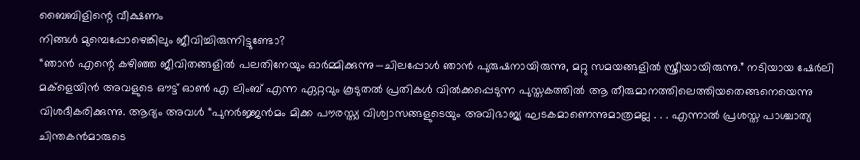ബൈബിളിന്റെ വീക്ഷണം
നിങ്ങൾ മുമ്പെപ്പോഴെങ്കിലും ജീവിച്ചിരുന്നിട്ടുണ്ടോ?
“ഞാൻ എന്റെ കഴിഞ്ഞ ജീവിതങ്ങളിൽ പലതിനേയും ഓർമ്മിക്കുന്നു—ചിലപ്പോൾ ഞാൻ പുരുഷനായിരുന്നു, മറ്റു സമയങ്ങളിൽ സ്ത്രീയായിരുന്നു.” നടിയായ ഷേർലി മക്ളെയിൻ അവളുടെ ഔട്ട് ഓൺ എ ലിംബ് എന്ന ഏറ്റവും കൂടുതൽ പ്രതികൾ വിൽക്കപ്പെടുന്ന പുസ്തകത്തിൽ ആ തീരുമാനത്തിലെത്തിയതെങ്ങനെയെന്നു വിശദീകരിക്കുന്നു. ആദ്യം അവൾ “പുനർജ്ജൻമം മിക്ക പൗരസ്ത്യ വിശ്വാസങ്ങളുടെയും അവിഭാജ്യ ഘടകമാണെന്നുമാത്രമല്ല . . . എന്നാൽ പ്രശസ്ത പാശ്ചാത്യ ചിന്തകൻമാരുടെ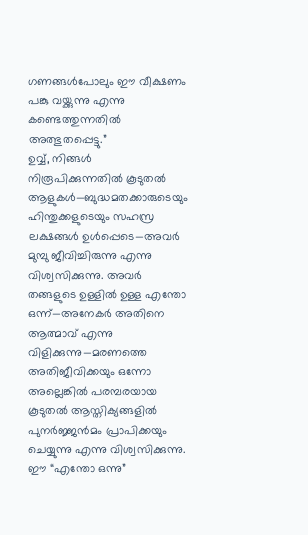ഗണങ്ങൾപോലും ഈ വീക്ഷണം പങ്കു വയ്ക്കുന്നു എന്നു കണ്ടെത്തുന്നതിൽ അത്ഭുതപ്പെട്ടു.”
ഉവ്വ്, നിങ്ങൾ നിരൂപിക്കുന്നതിൽ കൂടുതൽ ആളുകൾ—ബുദ്ധമതക്കാരുടെയും ഹിന്തുക്കളുടെയും സഹസ്ര ലക്ഷങ്ങൾ ഉൾപ്പെടെ—അവർ മുമ്പു ജീവിച്ചിരുന്നു എന്നു വിശ്വസിക്കുന്നു. അവർ തങ്ങളുടെ ഉള്ളിൽ ഉള്ള എന്തോ ഒന്ന്—അനേകർ അതിനെ ആത്മാവ് എന്നു വിളിക്കുന്നു—മരണത്തെ അതിജീവിക്കയും ഒന്നോ അല്ലെങ്കിൽ പരമ്പരയായ കൂടുതൽ ആസ്തിക്യങ്ങളിൽ പുനർജ്ജൻമം പ്രാപിക്കയും ചെയ്യുന്നു എന്നു വിശ്വസിക്കുന്നു. ഈ “എന്തോ ഒന്നു”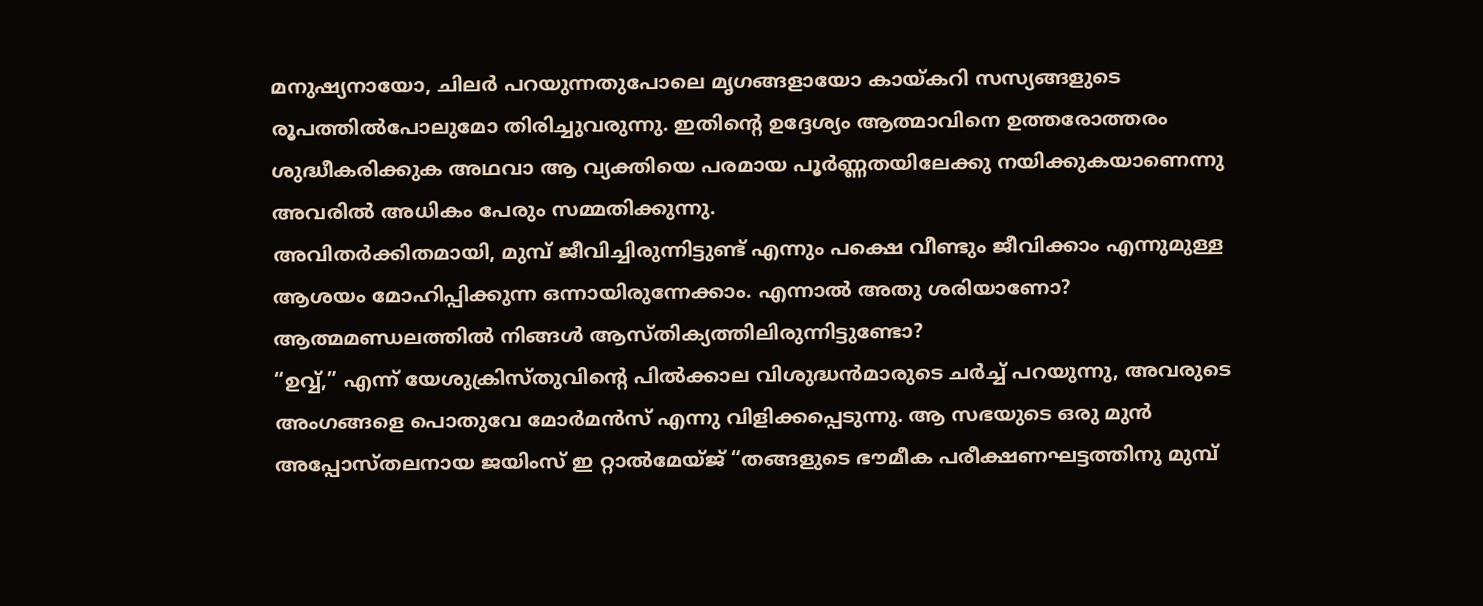മനുഷ്യനായോ, ചിലർ പറയുന്നതുപോലെ മൃഗങ്ങളായോ കായ്കറി സസ്യങ്ങളുടെ രൂപത്തിൽപോലുമോ തിരിച്ചുവരുന്നു. ഇതിന്റെ ഉദ്ദേശ്യം ആത്മാവിനെ ഉത്തരോത്തരം ശുദ്ധീകരിക്കുക അഥവാ ആ വ്യക്തിയെ പരമായ പൂർണ്ണതയിലേക്കു നയിക്കുകയാണെന്നു അവരിൽ അധികം പേരും സമ്മതിക്കുന്നു.
അവിതർക്കിതമായി, മുമ്പ് ജീവിച്ചിരുന്നിട്ടുണ്ട് എന്നും പക്ഷെ വീണ്ടും ജീവിക്കാം എന്നുമുള്ള ആശയം മോഹിപ്പിക്കുന്ന ഒന്നായിരുന്നേക്കാം. എന്നാൽ അതു ശരിയാണോ?
ആത്മമണ്ഡലത്തിൽ നിങ്ങൾ ആസ്തിക്യത്തിലിരുന്നിട്ടുണ്ടോ?
“ഉവ്വ്,” എന്ന് യേശുക്രിസ്തുവിന്റെ പിൽക്കാല വിശുദ്ധൻമാരുടെ ചർച്ച് പറയുന്നു, അവരുടെ അംഗങ്ങളെ പൊതുവേ മോർമൻസ് എന്നു വിളിക്കപ്പെടുന്നു. ആ സഭയുടെ ഒരു മുൻ അപ്പോസ്തലനായ ജയിംസ് ഇ റ്റാൽമേയ്ജ് “തങ്ങളുടെ ഭൗമീക പരീക്ഷണഘട്ടത്തിനു മുമ്പ്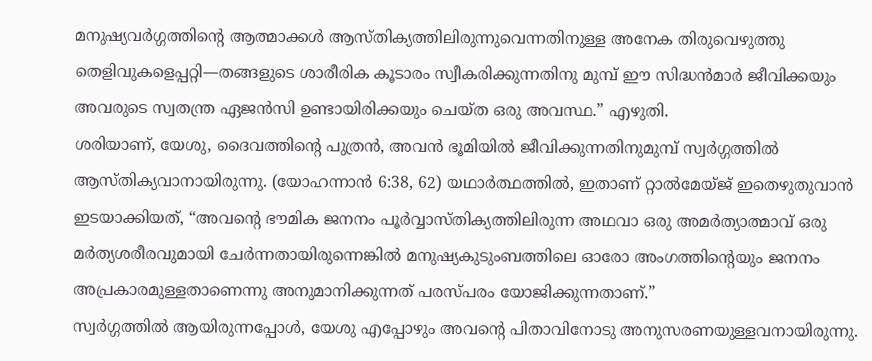മനുഷ്യവർഗ്ഗത്തിന്റെ ആത്മാക്കൾ ആസ്തിക്യത്തിലിരുന്നുവെന്നതിനുള്ള അനേക തിരുവെഴുത്തു തെളിവുകളെപ്പറ്റി—തങ്ങളുടെ ശാരീരിക കൂടാരം സ്വീകരിക്കുന്നതിനു മുമ്പ് ഈ സിദ്ധൻമാർ ജീവിക്കയും അവരുടെ സ്വതന്ത്ര ഏജൻസി ഉണ്ടായിരിക്കയും ചെയ്ത ഒരു അവസ്ഥ.” എഴുതി.
ശരിയാണ്, യേശു, ദൈവത്തിന്റെ പുത്രൻ, അവൻ ഭൂമിയിൽ ജീവിക്കുന്നതിനുമുമ്പ് സ്വർഗ്ഗത്തിൽ ആസ്തിക്യവാനായിരുന്നു. (യോഹന്നാൻ 6:38, 62) യഥാർത്ഥത്തിൽ, ഇതാണ് റ്റാൽമേയ്ജ് ഇതെഴുതുവാൻ ഇടയാക്കിയത്, “അവന്റെ ഭൗമിക ജനനം പൂർവ്വാസ്തിക്യത്തിലിരുന്ന അഥവാ ഒരു അമർത്യാത്മാവ് ഒരു മർത്യശരീരവുമായി ചേർന്നതായിരുന്നെങ്കിൽ മനുഷ്യകുടുംബത്തിലെ ഓരോ അംഗത്തിന്റെയും ജനനം അപ്രകാരമുള്ളതാണെന്നു അനുമാനിക്കുന്നത് പരസ്പരം യോജിക്കുന്നതാണ്.”
സ്വർഗ്ഗത്തിൽ ആയിരുന്നപ്പോൾ, യേശു എപ്പോഴും അവന്റെ പിതാവിനോടു അനുസരണയുള്ളവനായിരുന്നു.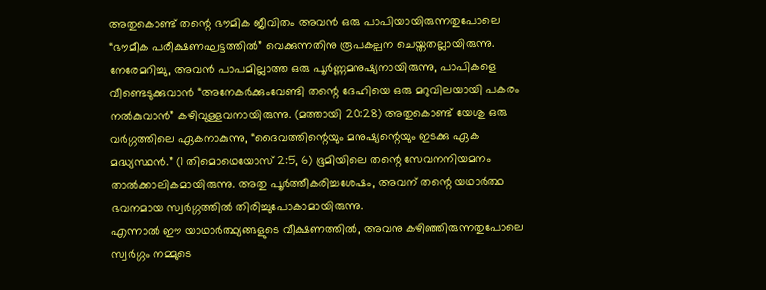അതുകൊണ്ട് തന്റെ ഭൗമിക ജീവിതം അവൻ ഒരു പാപിയായിരുന്നതുപോലെ “ഭൗമീക പരീക്ഷണഘട്ടത്തിൽ” വെക്കുന്നതിനു രൂപകല്പന ചെയ്തതല്ലായിരുന്നു. നേരേമറിച്ചു, അവൻ പാപമില്ലാത്ത ഒരു പൂർണ്ണമനുഷ്യനായിരുന്നു, പാപികളെ വീണ്ടെടുക്കുവാൻ “അനേകർക്കുംവേണ്ടി തന്റെ ദേഹിയെ ഒരു മറുവിലയായി പകരം നൽകുവാൻ” കഴിവുള്ളവനായിരുന്നു. (മത്തായി 20:28) അതുകൊണ്ട് യേശു ഒരു വർഗ്ഗത്തിലെ ഏകനാകുന്നു, “ദൈവത്തിന്റെയും മനുഷ്യന്റെയും ഇടക്കു ഏക മദ്ധ്യസ്ഥൻ.” (1 തിമൊഥെയോസ് 2:5, 6) ഭൂമിയിലെ തന്റെ സേവനനിയമനം താൽക്കാലികമായിരുന്നു. അതു പൂർത്തീകരിച്ചശേഷം, അവന് തന്റെ യഥാർത്ഥ ഭവനമായ സ്വർഗ്ഗത്തിൽ തിരിച്ചുപോകാമായിരുന്നു.
എന്നാൽ ഈ യാഥാർത്ഥ്യങ്ങളുടെ വീക്ഷണത്തിൽ, അവനു കഴിഞ്ഞിരുന്നതുപോലെ സ്വർഗ്ഗം നമ്മുടെ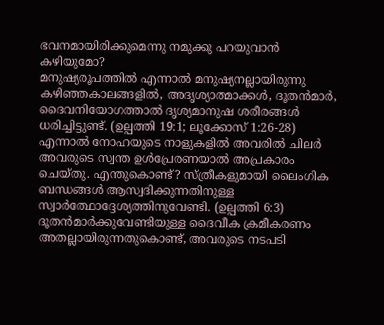ഭവനമായിരിക്കുമെന്നു നമുക്കു പറയുവാൻ കഴിയുമോ?
മനുഷ്യരൂപത്തിൽ എന്നാൽ മനുഷ്യനല്ലായിരുന്നു
കഴിഞ്ഞകാലങ്ങളിൽ, അദൃശ്യാത്മാക്കൾ, ദൂതൻമാർ, ദൈവനിയോഗത്താൽ ദൃശ്യമാനുഷ ശരീരങ്ങൾ ധരിച്ചിട്ടുണ്ട്. (ഉല്പത്തി 19:1; ലൂക്കോസ് 1:26-28) എന്നാൽ നോഹയുടെ നാളുകളിൽ അവരിൽ ചിലർ അവരുടെ സ്വന്ത ഉൾപ്രേരണയാൽ അപ്രകാരം ചെയ്തു. എന്തുകൊണ്ട്? സ്ത്രീകളുമായി ലൈംഗിക ബന്ധങ്ങൾ ആസ്വദിക്കുന്നതിനുള്ള സ്വാർത്ഥോദ്ദേശ്യത്തിനുവേണ്ടി. (ഉല്പത്തി 6:3) ദൂതൻമാർക്കുവേണ്ടിയുള്ള ദൈവീക ക്രമീകരണം അതല്ലായിരുന്നതുകൊണ്ട്, അവരുടെ നടപടി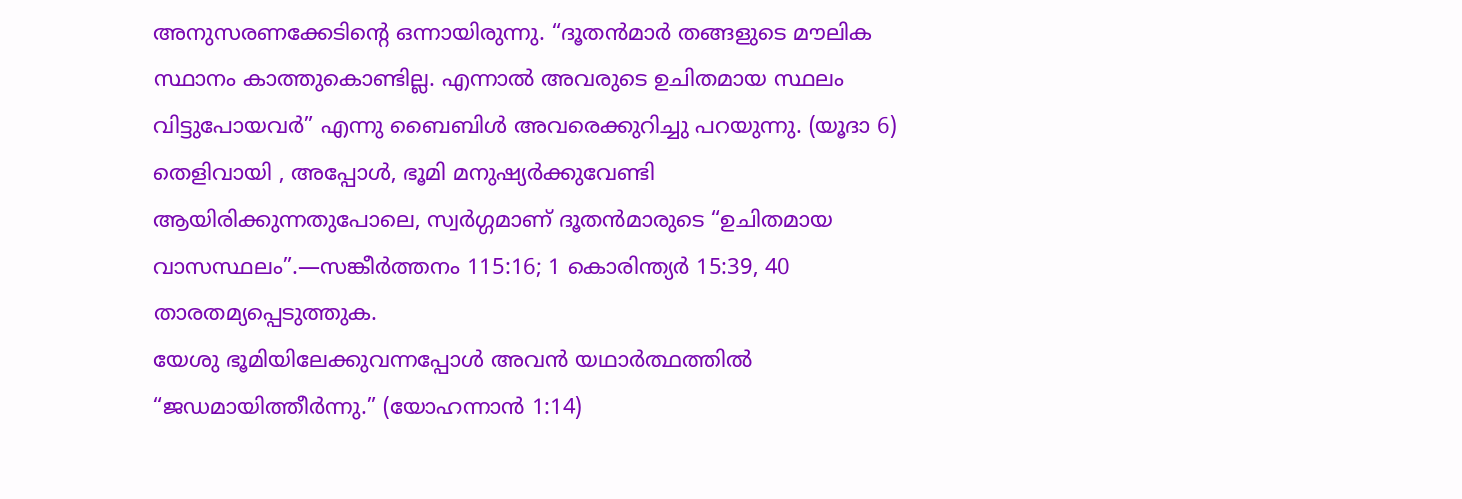അനുസരണക്കേടിന്റെ ഒന്നായിരുന്നു. “ദൂതൻമാർ തങ്ങളുടെ മൗലിക സ്ഥാനം കാത്തുകൊണ്ടില്ല. എന്നാൽ അവരുടെ ഉചിതമായ സ്ഥലം വിട്ടുപോയവർ” എന്നു ബൈബിൾ അവരെക്കുറിച്ചു പറയുന്നു. (യൂദാ 6) തെളിവായി , അപ്പോൾ, ഭൂമി മനുഷ്യർക്കുവേണ്ടി ആയിരിക്കുന്നതുപോലെ, സ്വർഗ്ഗമാണ് ദൂതൻമാരുടെ “ഉചിതമായ വാസസ്ഥലം”.—സങ്കീർത്തനം 115:16; 1 കൊരിന്ത്യർ 15:39, 40 താരതമ്യപ്പെടുത്തുക.
യേശു ഭൂമിയിലേക്കുവന്നപ്പോൾ അവൻ യഥാർത്ഥത്തിൽ “ജഡമായിത്തീർന്നു.” (യോഹന്നാൻ 1:14)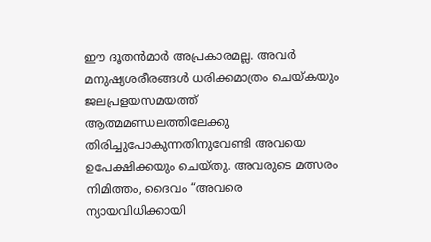ഈ ദൂതൻമാർ അപ്രകാരമല്ല. അവർ മനുഷ്യശരീരങ്ങൾ ധരിക്കമാത്രം ചെയ്കയും ജലപ്രളയസമയത്ത് ആത്മമണ്ഡലത്തിലേക്കു തിരിച്ചുപോകുന്നതിനുവേണ്ടി അവയെ ഉപേക്ഷിക്കയും ചെയ്തു. അവരുടെ മത്സരം നിമിത്തം, ദൈവം “അവരെ ന്യായവിധിക്കായി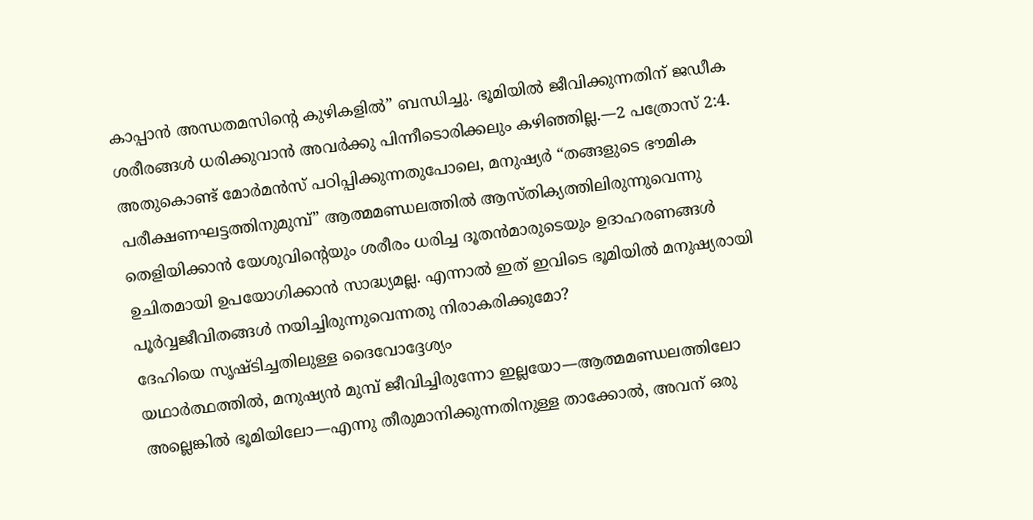കാപ്പാൻ അന്ധതമസിന്റെ കുഴികളിൽ” ബന്ധിച്ചു. ഭൂമിയിൽ ജീവിക്കുന്നതിന് ജഡീക ശരീരങ്ങൾ ധരിക്കുവാൻ അവർക്കു പിന്നീടൊരിക്കലും കഴിഞ്ഞില്ല.—2 പത്രോസ് 2:4.
അതുകൊണ്ട് മോർമൻസ് പഠിപ്പിക്കുന്നതുപോലെ, മനുഷ്യർ “തങ്ങളുടെ ഭൗമിക പരീക്ഷണഘട്ടത്തിനുമുമ്പ്” ആത്മമണ്ഡലത്തിൽ ആസ്തിക്യത്തിലിരുന്നുവെന്നു തെളിയിക്കാൻ യേശുവിന്റെയും ശരീരം ധരിച്ച ദൂതൻമാരുടെയും ഉദാഹരണങ്ങൾ ഉചിതമായി ഉപയോഗിക്കാൻ സാദ്ധ്യമല്ല. എന്നാൽ ഇത് ഇവിടെ ഭൂമിയിൽ മനുഷ്യരായി പൂർവ്വജീവിതങ്ങൾ നയിച്ചിരുന്നുവെന്നതു നിരാകരിക്കുമോ?
ദേഹിയെ സൃഷ്ടിച്ചതിലുള്ള ദൈവോദ്ദേശ്യം
യഥാർത്ഥത്തിൽ, മനുഷ്യൻ മുമ്പ് ജീവിച്ചിരുന്നോ ഇല്ലയോ—ആത്മമണ്ഡലത്തിലോ അല്ലെങ്കിൽ ഭൂമിയിലോ—എന്നു തീരുമാനിക്കുന്നതിനുള്ള താക്കോൽ, അവന് ഒരു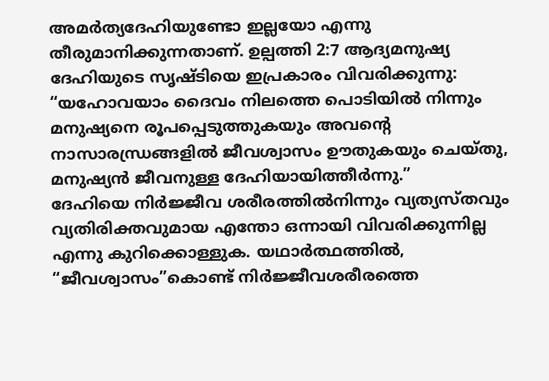അമർത്യദേഹിയുണ്ടോ ഇല്ലയോ എന്നു തീരുമാനിക്കുന്നതാണ്. ഉല്പത്തി 2:7 ആദ്യമനുഷ്യ ദേഹിയുടെ സൃഷ്ടിയെ ഇപ്രകാരം വിവരിക്കുന്നു: “യഹോവയാം ദൈവം നിലത്തെ പൊടിയിൽ നിന്നും മനുഷ്യനെ രൂപപ്പെടുത്തുകയും അവന്റെ നാസാരന്ധ്രങ്ങളിൽ ജീവശ്വാസം ഊതുകയും ചെയ്തു, മനുഷ്യൻ ജീവനുള്ള ദേഹിയായിത്തീർന്നു.”
ദേഹിയെ നിർജ്ജീവ ശരീരത്തിൽനിന്നും വ്യത്യസ്തവും വ്യതിരിക്തവുമായ എന്തോ ഒന്നായി വിവരിക്കുന്നില്ല എന്നു കുറിക്കൊള്ളുക. യഥാർത്ഥത്തിൽ, “ജീവശ്വാസം”കൊണ്ട് നിർജ്ജീവശരീരത്തെ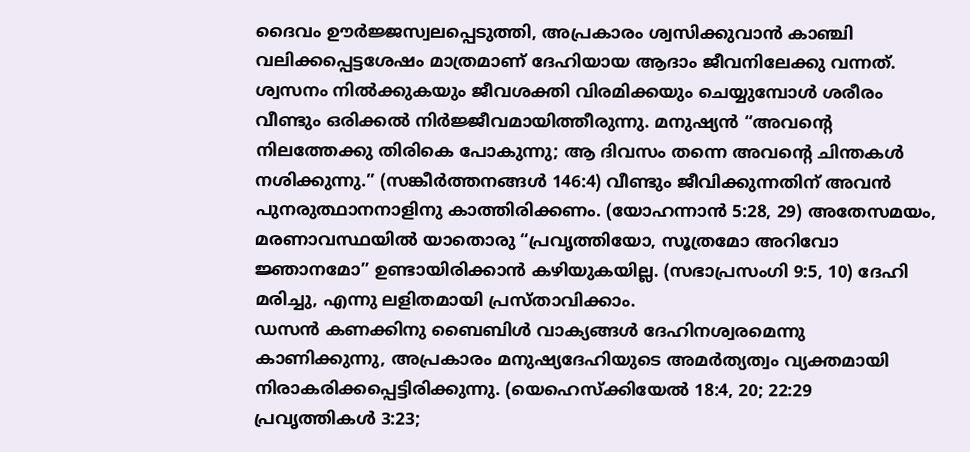ദൈവം ഊർജ്ജസ്വലപ്പെടുത്തി, അപ്രകാരം ശ്വസിക്കുവാൻ കാഞ്ചി വലിക്കപ്പെട്ടശേഷം മാത്രമാണ് ദേഹിയായ ആദാം ജീവനിലേക്കു വന്നത്. ശ്വസനം നിൽക്കുകയും ജീവശക്തി വിരമിക്കയും ചെയ്യുമ്പോൾ ശരീരം വീണ്ടും ഒരിക്കൽ നിർജ്ജീവമായിത്തീരുന്നു. മനുഷ്യൻ “അവന്റെ നിലത്തേക്കു തിരികെ പോകുന്നു; ആ ദിവസം തന്നെ അവന്റെ ചിന്തകൾ നശിക്കുന്നു.” (സങ്കീർത്തനങ്ങൾ 146:4) വീണ്ടും ജീവിക്കുന്നതിന് അവൻ പുനരുത്ഥാനനാളിനു കാത്തിരിക്കണം. (യോഹന്നാൻ 5:28, 29) അതേസമയം, മരണാവസ്ഥയിൽ യാതൊരു “പ്രവൃത്തിയോ, സൂത്രമോ അറിവോ ജ്ഞാനമോ” ഉണ്ടായിരിക്കാൻ കഴിയുകയില്ല. (സഭാപ്രസംഗി 9:5, 10) ദേഹി മരിച്ചു, എന്നു ലളിതമായി പ്രസ്താവിക്കാം.
ഡസൻ കണക്കിനു ബൈബിൾ വാക്യങ്ങൾ ദേഹിനശ്വരമെന്നു കാണിക്കുന്നു, അപ്രകാരം മനുഷ്യദേഹിയുടെ അമർത്യത്വം വ്യക്തമായി നിരാകരിക്കപ്പെട്ടിരിക്കുന്നു. (യെഹെസ്ക്കിയേൽ 18:4, 20; 22:29 പ്രവൃത്തികൾ 3:23;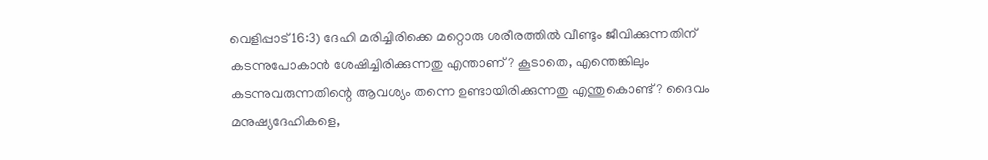വെളിപ്പാട് 16:3) ദേഹി മരിച്ചിരിക്കെ മറ്റൊരു ശരീരത്തിൽ വീണ്ടും ജീവിക്കുന്നതിന് കടന്നുപോകാൻ ശേഷിച്ചിരിക്കുന്നതു എന്താണ്? കൂടാതെ, എന്തെങ്കിലും കടന്നുവരുന്നതിന്റെ ആവശ്യം തന്നെ ഉണ്ടായിരിക്കുന്നതു എന്തുകൊണ്ട്? ദൈവം മനുഷ്യദേഹികളെ,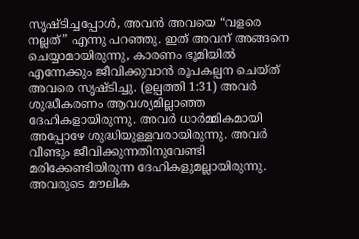സൃഷ്ടിച്ചപ്പോൾ, അവൻ അവയെ “വളരെ നല്ലത്” എന്നു പറഞ്ഞു. ഇത് അവന് അങ്ങനെ ചെയ്യാമായിരുന്നു, കാരണം ഭൂമിയിൽ എന്നേക്കും ജീവിക്കുവാൻ രൂപകല്പന ചെയ്ത് അവരെ സൃഷ്ടിച്ചു. (ഉല്പത്തി 1:31) അവർ ശുദ്ധീകരണം ആവശ്യമില്ലാഞ്ഞ ദേഹികളായിരുന്നു. അവർ ധാർമ്മികമായി അപ്പോഴേ ശുദ്ധിയുള്ളവരായിരുന്നു. അവർ വീണ്ടും ജീവിക്കുന്നതിനുവേണ്ടി മരിക്കേണ്ടിയിരുന്ന ദേഹികളുമല്ലായിരുന്നു. അവരുടെ മൗലിക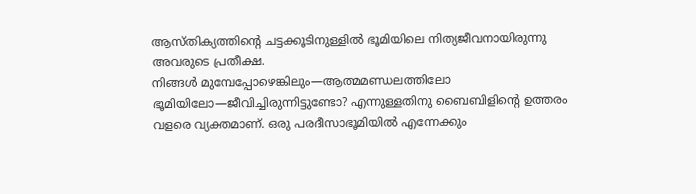ആസ്തിക്യത്തിന്റെ ചട്ടക്കൂടിനുള്ളിൽ ഭൂമിയിലെ നിത്യജീവനായിരുന്നു അവരുടെ പ്രതീക്ഷ.
നിങ്ങൾ മുമ്പേപ്പോഴെങ്കിലും—ആത്മമണ്ഡലത്തിലോ ഭൂമിയിലോ—ജീവിച്ചിരുന്നിട്ടുണ്ടോ? എന്നുള്ളതിനു ബൈബിളിന്റെ ഉത്തരം വളരെ വ്യക്തമാണ്. ഒരു പരദീസാഭൂമിയിൽ എന്നേക്കും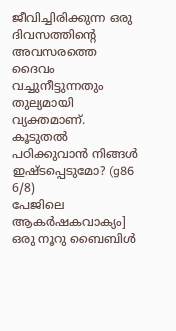ജീവിച്ചിരിക്കുന്ന ഒരു ദിവസത്തിന്റെ അവസരത്തെ ദൈവം വച്ചുനീട്ടുന്നതും തുല്യമായി വ്യക്തമാണ്. കൂടുതൽ പഠിക്കുവാൻ നിങ്ങൾ ഇഷ്ടപ്പെടുമോ? (g86 6/8)
പേജിലെ ആകർഷകവാക്യം]
ഒരു നൂറു ബൈബിൾ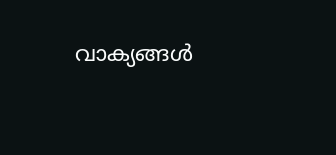വാക്യങ്ങൾ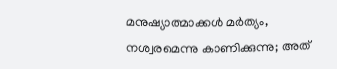മനുഷ്യാത്മാക്കൾ മർത്യം, നശ്വരമെന്നു കാണിക്കുന്നു; അത്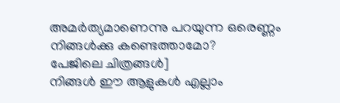അമർത്യമാണെന്നു പറയുന്ന ഒരെണ്ണം നിങ്ങൾക്കു കണ്ടെത്താമോ?
പേജിലെ ചിത്രങ്ങൾ]
നിങ്ങൾ ഈ ആളുകൾ എല്ലാം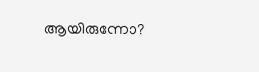ആയിരുന്നോ?